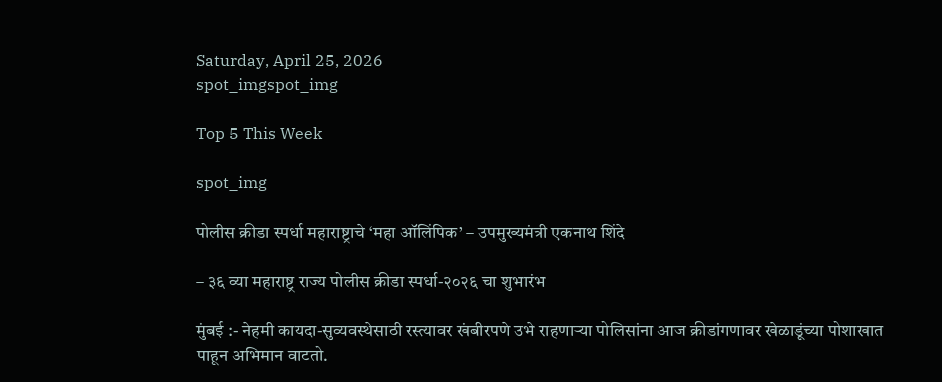Saturday, April 25, 2026
spot_imgspot_img

Top 5 This Week

spot_img

पोलीस क्रीडा स्पर्धा महाराष्ट्राचे ‘महा ऑलिंपिक’ – उपमुख्यमंत्री एकनाथ शिंदे

– ३६ व्या महाराष्ट्र राज्य पोलीस क्रीडा स्पर्धा-२०२६ चा शुभारंभ

मुंबई :- नेहमी कायदा-सुव्यवस्थेसाठी रस्त्यावर खंबीरपणे उभे राहणाऱ्या पोलिसांना आज क्रीडांगणावर खेळाडूंच्या पोशाखात पाहून अभिमान वाटतो.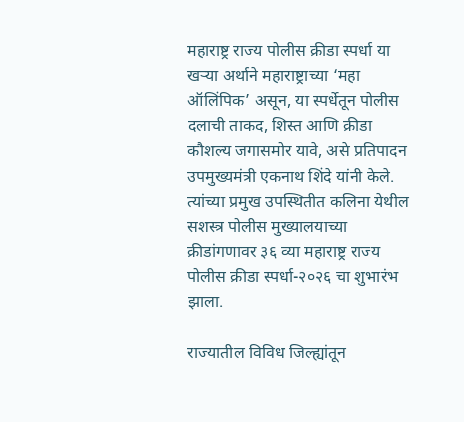महाराष्ट्र राज्य पोलीस क्रीडा स्पर्धा या खऱ्या अर्थाने महाराष्ट्राच्या ‘महा ऑलिंपिक’ असून, या स्पर्धेतून पोलीस दलाची ताकद, शिस्त आणि क्रीडा कौशल्य जगासमोर यावे, असे प्रतिपादन उपमुख्यमंत्री एकनाथ शिंदे यांनी केले. त्यांच्या प्रमुख उपस्थितीत कलिना येथील सशस्त्र पोलीस मुख्यालयाच्या क्रीडांगणावर ३६ व्या महाराष्ट्र राज्य पोलीस क्रीडा स्पर्धा-२०२६ चा शुभारंभ झाला.

राज्यातील विविध जिल्ह्यांतून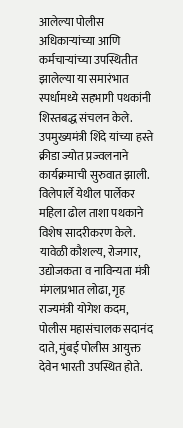आलेल्या पोलीस अधिकाऱ्यांच्या आणि कर्मचाऱ्यांच्या उपस्थितीत झालेल्या या समारंभात स्पर्धामध्ये सहभागी पथकांनी शिस्तबद्ध संचलन केले. उपमुख्यमंत्री शिंदे यांच्या हस्ते क्रीडा ज्योत प्रज्वलनाने कार्यक्रमाची सुरुवात झाली. विलेपार्ले येथील पार्लेकर महिला ढोल ताशा पथकाने विशेष सादरीकरण केले. यावेळी कौशल्य, रोजगार, उद्योजकता व नाविन्यता मंत्री मंगलप्रभात लोढा, गृह राज्यमंत्री योगेश कदम, पोलीस महासंचालक सदानंद दाते, मुंबई पोलीस आयुक्त देवेन भारती उपस्थित होते.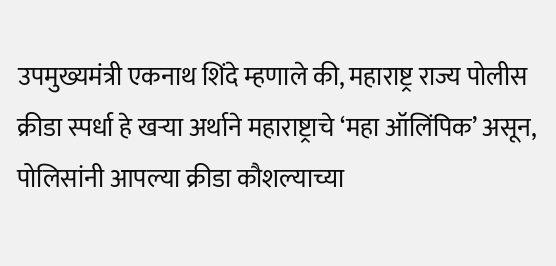उपमुख्यमंत्री एकनाथ शिंदे म्हणाले की, महाराष्ट्र राज्य पोलीस क्रीडा स्पर्धा हे खऱ्या अर्थाने महाराष्ट्राचे ‘महा ऑलिंपिक’ असून, पोलिसांनी आपल्या क्रीडा कौशल्याच्या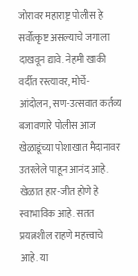जोरावर महाराष्ट्र पोलीस हे सर्वोत्कृष्ट असल्याचे जगाला दाखवून द्यावे. नेहमी खाकी वर्दीत रस्त्यावर, मोर्चे-आंदोलन, सण-उत्सवात कर्तव्य बजावणारे पोलीस आज खेळाडूंच्या पोशाखात मैदानावर उतरलेले पाहून आनंद आहे. खेळात हार-जीत होणे हे स्वाभाविक आहे. सतत प्रयत्नशील राहणे महत्त्वाचे आहे. या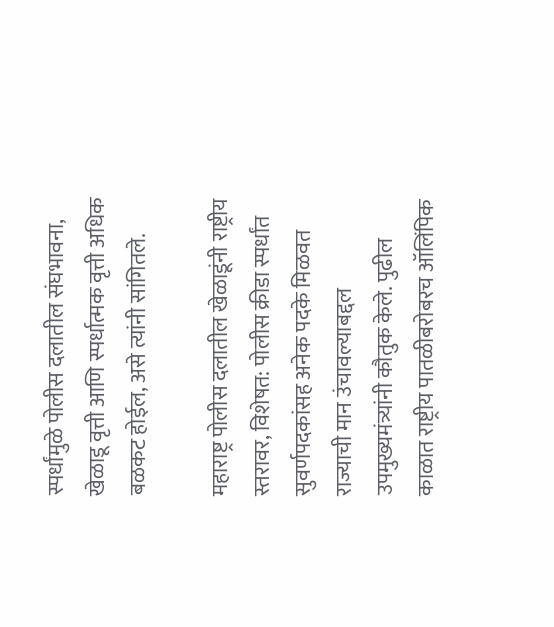स्पर्धांमुळे पोलीस दलातील संघभावना, खेळाडू वृत्ती आणि स्पर्धात्मक वृत्ती अधिक बळकट होईल, असे त्यांनी सांगितले.

महाराष्ट्र पोलीस दलातील खेळाडूंनी राष्ट्रीय स्तरावर, विशेषत: पोलीस क्रीडा स्पर्धांत सुवर्णपदकांसह अनेक पदके मिळवत राज्याची मान उंचावल्याबद्दल उपमुख्यमंत्र्यांनी कौतुक केले. पुढील काळात राष्ट्रीय पातळीबरोबरच ऑलिंपिक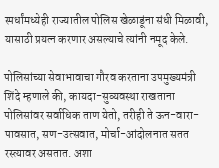स्पर्धांमध्येही राज्यातील पोलिस खेळाडूंना संधी मिळावी, यासाठी प्रयत्न करणार असल्याचे त्यांनी नमूद केले.

पोलिसांच्या सेवाभावाचा गौरव करताना उपमुख्यमंत्री शिंदे म्हणाले की, कायदा-सुव्यवस्था राखताना पोलिसांवर सर्वाधिक ताण येतो, तरीही ते ऊन-वारा-पावसात, सण-उत्सवात, मोर्चा-आंदोलनात सतत रस्त्यावर असतात. अशा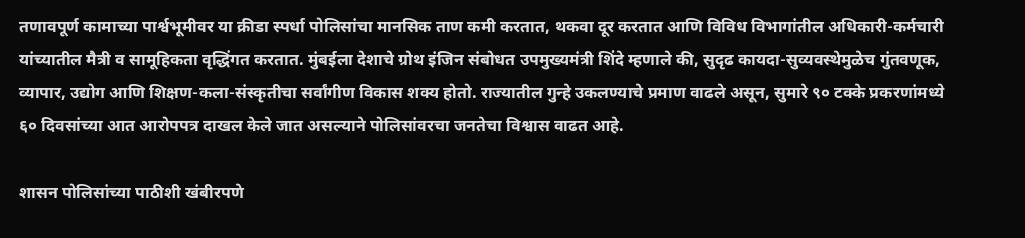तणावपूर्ण कामाच्या पार्श्वभूमीवर या क्रीडा स्पर्धा पोलिसांचा मानसिक ताण कमी करतात, थकवा दूर करतात आणि विविध विभागांतील अधिकारी-कर्मचारी यांच्यातील मैत्री व सामूहिकता वृद्धिंगत करतात. मुंबईला देशाचे ग्रोथ इंजिन संबोधत उपमुख्यमंत्री शिंदे म्हणाले की, सुदृढ कायदा-सुव्यवस्थेमुळेच गुंतवणूक, व्यापार, उद्योग आणि शिक्षण-कला-संस्कृतीचा सर्वांगीण विकास शक्य होतो. राज्यातील गुन्हे उकलण्याचे प्रमाण वाढले असून, सुमारे ९० टक्के प्रकरणांमध्ये ६० दिवसांच्या आत आरोपपत्र दाखल केले जात असल्याने पोलिसांवरचा जनतेचा विश्वास वाढत आहे.

शासन पोलिसांच्या पाठीशी खंबीरपणे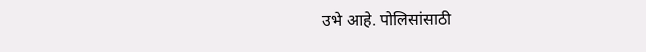उभे आहे. पोलिसांसाठी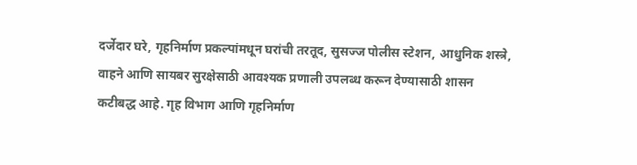दर्जेदार घरे, गृहनिर्माण प्रकल्पांमधून घरांची तरतूद, सुसज्ज पोलीस स्टेशन, आधुनिक शस्त्रे, वाहने आणि सायबर सुरक्षेसाठी आवश्यक प्रणाली उपलब्ध करून देण्यासाठी शासन कटीबद्ध आहे. गृह विभाग आणि गृहनिर्माण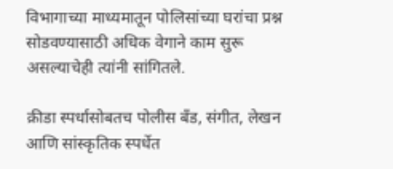विभागाच्या माध्यमातून पोलिसांच्या घरांचा प्रश्न सोडवण्यासाठी अधिक वेगाने काम सुरू असल्याचेही त्यांनी सांगितले.

क्रीडा स्पर्धासोबतच पोलीस बँड, संगीत, लेखन आणि सांस्कृतिक स्पर्धेत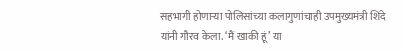सहभागी होणाऱ्या पोलिसांच्या कलागुणांचाही उपमुख्यमंत्री शिंदे यांनी गौरव केला. ‘मैं खाकी हूं’ या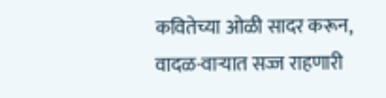कवितेच्या ओळी सादर करून, वादळ-वाऱ्यात सज्ज राहणारी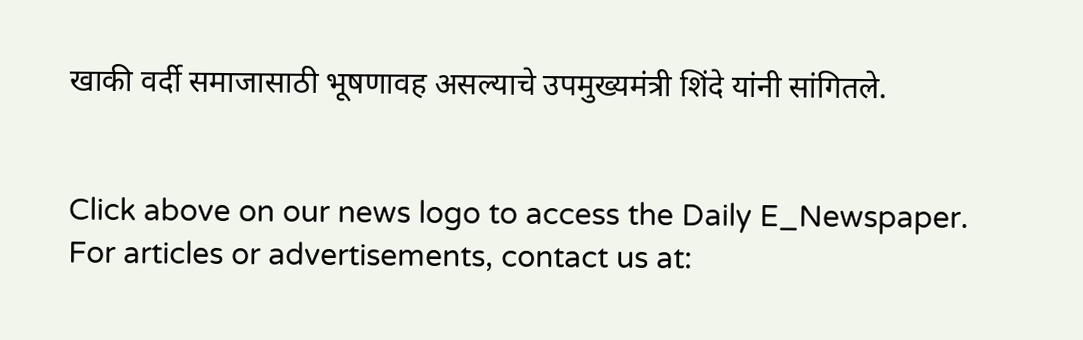खाकी वर्दी समाजासाठी भूषणावह असल्याचे उपमुख्यमंत्री शिंदे यांनी सांगितले.


Click above on our news logo to access the Daily E_Newspaper.
For articles or advertisements, contact us at: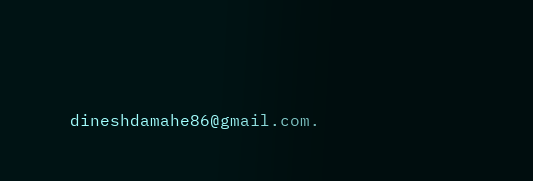dineshdamahe86@gmail.com.